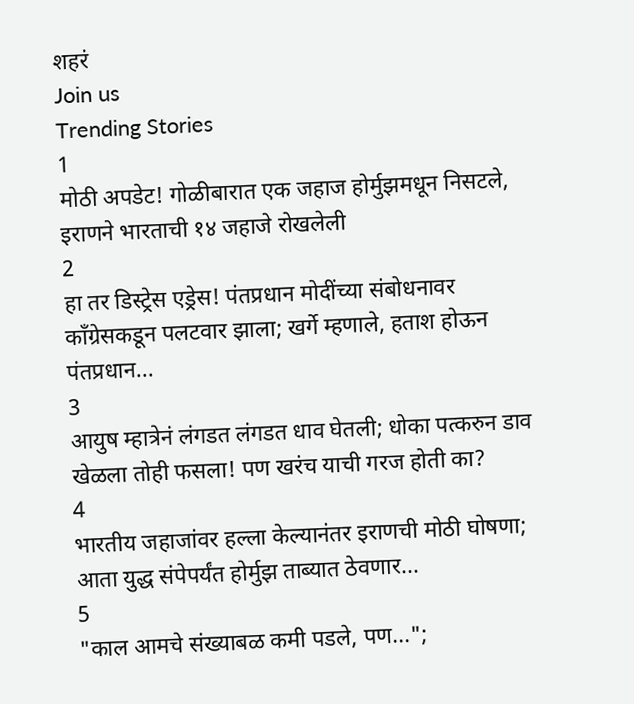शहरं
Join us
Trending Stories
1
मोठी अपडेट! गोळीबारात एक जहाज होर्मुझमधून निसटले, इराणने भारताची १४ जहाजे रोखलेली
2
हा तर डिस्ट्रेस एड्रेस! पंतप्रधान मोदींच्या संबोधनावर काँग्रेसकडून पलटवार झाला; खर्गे म्हणाले, हताश होऊन पंतप्रधान...
3
आयुष म्हात्रेनं लंगडत लंगडत धाव घेतली; धोका पत्करुन डाव खेळला तोही फसला! पण खरंच याची गरज होती का?
4
भारतीय जहाजांवर हल्ला केल्यानंतर इराणची मोठी घोषणा; आता युद्ध संपेपर्यंत होर्मुझ ताब्यात ठेवणार...
5
"काल आमचे संख्याबळ कमी पडले, पण...";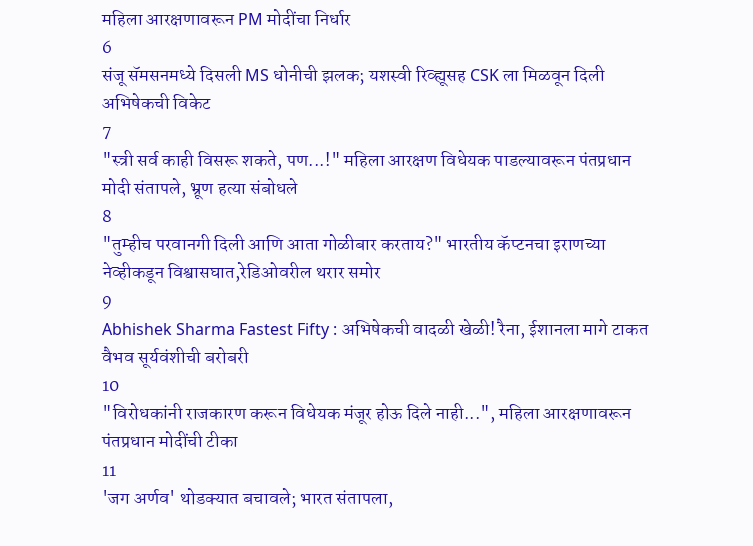महिला आरक्षणावरून PM मोदींचा निर्धार
6
संजू सॅमसनमध्ये दिसली MS धोनीची झलक; यशस्वी रिव्ह्यूसह CSK ला मिळवून दिली अभिषेकची विकेट
7
"स्त्री सर्व काही विसरू शकते, पण...!" महिला आरक्षण विधेयक पाडल्यावरून पंतप्रधान मोदी संतापले, भ्रूण हत्या संबोधले
8
"तुम्हीच परवानगी दिली आणि आता गोळीबार करताय?" भारतीय कॅप्टनचा इराणच्या नेव्हीकडून विश्वासघात,रेडिओवरील थरार समोर
9
Abhishek Sharma Fastest Fifty : अभिषेकची वादळी खेळी! रैना, ईशानला मागे टाकत वैभव सूर्यवंशीची बरोबरी
10
"विरोधकांनी राजकारण करून विधेयक मंजूर होऊ दिले नाही...", महिला आरक्षणावरून पंतप्रधान मोदींची टीका
11
'जग अर्णव' थोडक्यात बचावले; भारत संतापला,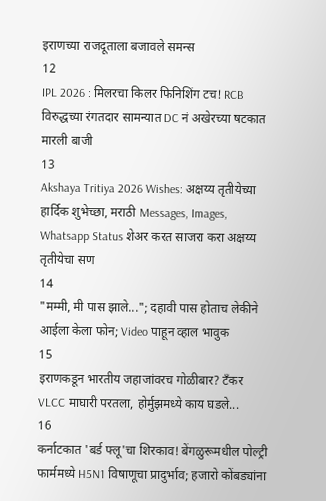इराणच्या राजदूताला बजावले समन्स
12
IPL 2026 : मिलरचा किलर फिनिशिंग टच! RCB विरुद्धच्या रंगतदार सामन्यात DC नं अखेरच्या षटकात मारली बाजी
13
Akshaya Tritiya 2026 Wishes: अक्षय्य तृतीयेच्या हार्दिक शुभेच्छा, मराठी Messages, Images, Whatsapp Status शेअर करत साजरा करा अक्षय्य तृतीयेचा सण
14
"मम्मी, मी पास झाले..."; दहावी पास होताच लेकीने आईला केला फोन; Video पाहून व्हाल भावुक
15
इराणकडून भारतीय जहाजांवरच गोळीबार? टँकर VLCC माघारी परतला, होर्मुझमध्ये काय घडले...
16
कर्नाटकात 'बर्ड फ्लू'चा शिरकाव! बेंगळुरूमधील पोल्ट्री फार्ममध्ये H5N1 विषाणूचा प्रादुर्भाव; हजारो कोंबड्यांना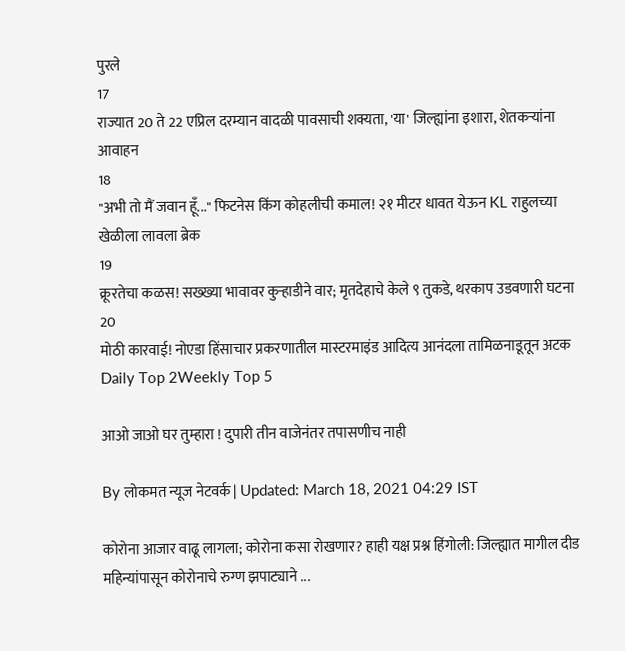पुरले
17
राज्यात 20 ते 22 एप्रिल दरम्यान वादळी पावसाची शक्यता, 'या' जिल्ह्यांना इशारा, शेतकऱ्यांना आवाहन
18
"अभी तो मैं जवान हूँ..." फिटनेस किंग कोहलीची कमाल! २१ मीटर धावत येऊन KL राहुलच्या खेळीला लावला ब्रेक
19
क्रूरतेचा कळस! सख्ख्या भावावर कुऱ्हाडीने वार; मृतदेहाचे केले ९ तुकडे, थरकाप उडवणारी घटना
20
मोठी कारवाई! नोएडा हिंसाचार प्रकरणातील मास्टरमाइंड आदित्य आनंदला तामिळनाडूतून अटक
Daily Top 2Weekly Top 5

आओ जाओ घर तुम्हारा ! दुपारी तीन वाजेनंतर तपासणीच नाही

By लोकमत न्यूज नेटवर्क | Updated: March 18, 2021 04:29 IST

कोरोना आजार वाढू लागला; कोरोना कसा रोखणार? हाही यक्ष प्रश्न हिंगोली: जिल्ह्यात मागील दीड महिन्यांपासून कोरोनाचे रुग्ण झपाट्याने ...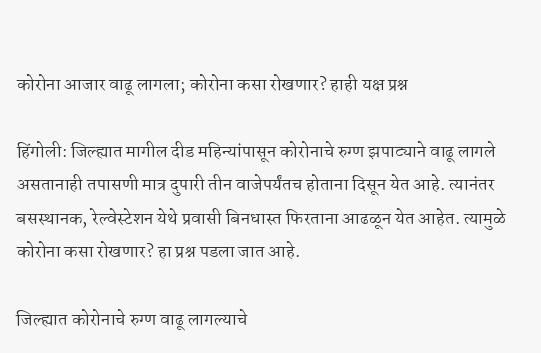कोरोना आजार वाढू लागला; कोरोना कसा रोखणार? हाही यक्ष प्रश्न

हिंगोली: जिल्ह्यात मागील दीड महिन्यांपासून कोरोनाचे रुग्ण झपाट्याने वाढू लागले असतानाही तपासणी मात्र दुपारी तीन वाजेपर्यंतच होताना दिसून येत आहे. त्यानंतर बसस्थानक, रेल्वेस्टेशन येथे प्रवासी बिनधास्त फिरताना आढळून येत आहेत. त्यामुळे कोरोना कसा रोखणार? हा प्रश्न पडला जात आहे.

जिल्ह्यात कोरोनाचे रुग्ण वाढू लागल्याचे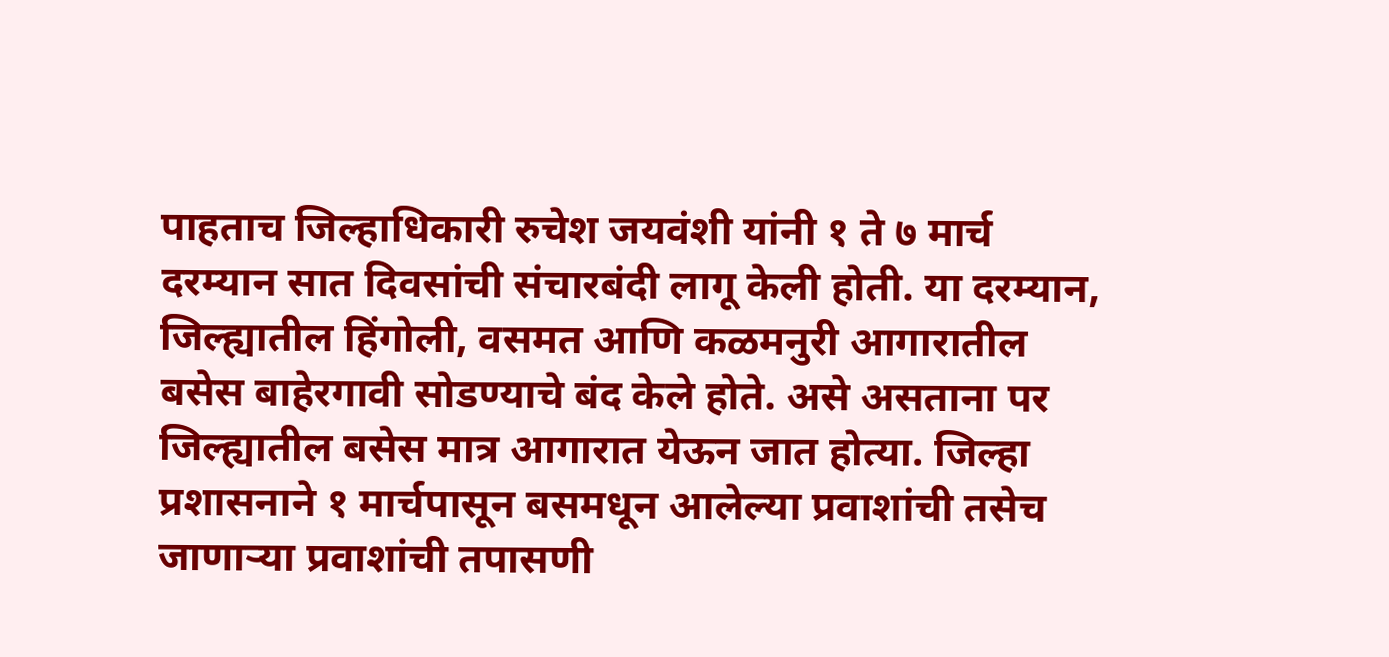पाहताच जिल्हाधिकारी रुचेश जयवंशी यांनी १ ते ७ मार्च दरम्यान सात दिवसांची संचारबंदी लागू केली होती. या दरम्यान, जिल्ह्यातील हिंगोली, वसमत आणि कळमनुरी आगारातील बसेस बाहेरगावी सोडण्याचे बंद केले होते. असे असताना पर जिल्ह्यातील बसेस मात्र आगारात येऊन जात होत्या. जिल्हा प्रशासनाने १ मार्चपासून बसमधून आलेल्या प्रवाशांची तसेच जाणाऱ्या प्रवाशांची तपासणी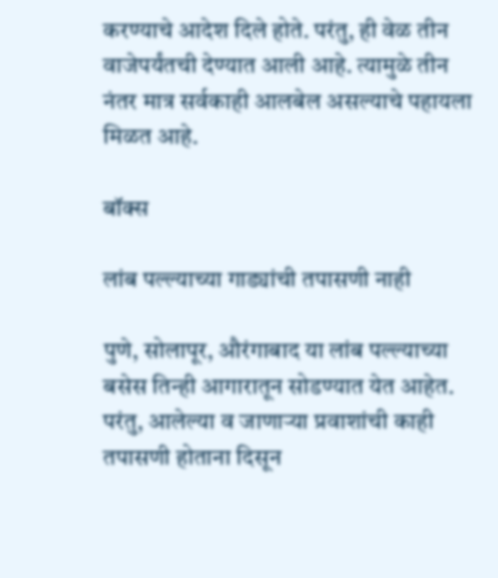करण्याचे आदेश दिले होते. परंतु, ही वेळ तीन वाजेपर्यंतची देण्यात आली आहे. त्यामुळे तीन नंतर मात्र सर्वकाही आलबेल असल्याचे पहायला मिळत आहे.

बॉक्स

लांब पल्ल्याच्या गाड्यांची तपासणी नाही

पुणे, सोलापूर, औरंगाबाद या लांब पल्ल्याच्या बसेस तिन्ही आगारातून सोडण्यात येत आहेत. परंतु, आलेल्या व जाणाऱ्या प्रवाशांची काही तपासणी होताना दिसून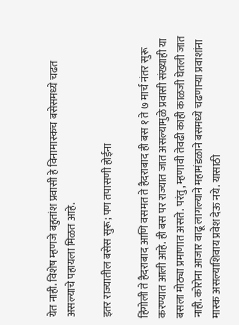येत नाही. विशेष म्हणजे बहुतांश प्रवासी हे विनामास्कच बसेसमध्ये चढत असल्याचे पहायला मिळत आहे.

इतर राज्यातील बसेस सुरू; पण तपासणी होईना

हिंगोली ते हैदराबाद आणि वसमत ते हैदराबाद ही बस १ ते ७ मार्च नंतर सुरू करण्यात आली आहे. ही बस पर राज्यात जात असल्यामुळे प्रवासी संख्याही या बसला मोठ्या प्रमाणात असते. परंतु, म्हणावी तेवढी काही काळजी घेतली जात नाही. कोरोना आजार वाढू लागल्याने महामंडळाने बसमध्ये चढणाऱ्या प्रवाशांना मास्क असल्याशिवाय प्रवेश देऊ नये. यासाठी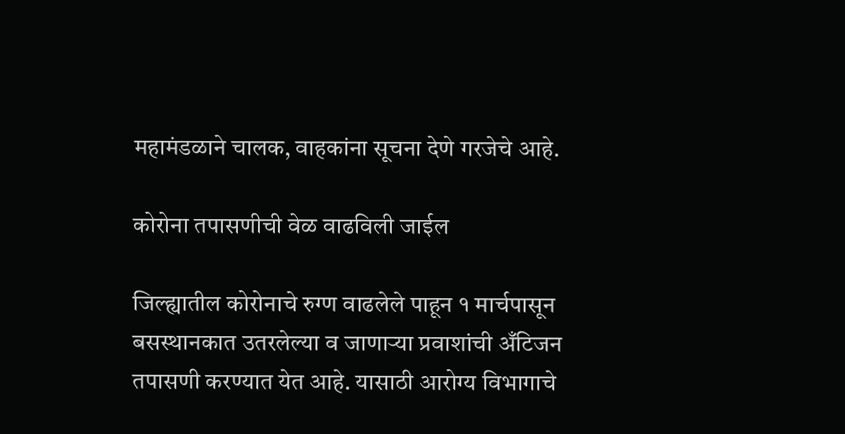महामंडळाने चालक, वाहकांना सूचना देणे गरजेचे आहे.

कोरोना तपासणीची वेळ वाढविली जाईल

जिल्ह्यातील कोरोनाचे रुग्ण वाढलेले पाहून १ मार्चपासून बसस्थानकात उतरलेल्या व जाणाऱ्या प्रवाशांची अँटिजन तपासणी करण्यात येत आहे. यासाठी आरोग्य विभागाचे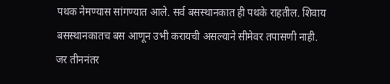पथक नेमण्यास सांगण्यात आले. सर्व बसस्थानकात ही पथके राहतील. शिवाय बसस्थानकातच बस आणून उभी करायची असल्याने सीमेवर तपासणी नाही. जर तीननंतर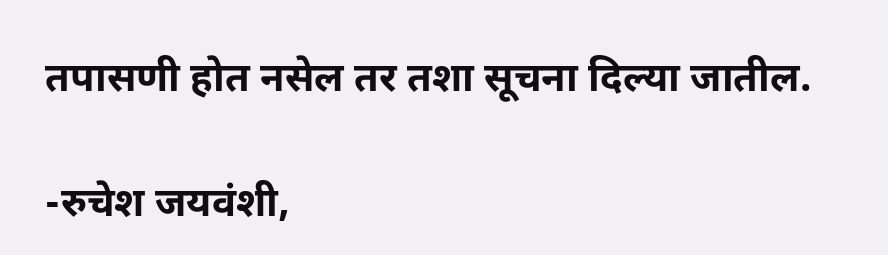तपासणी होत नसेल तर तशा सूचना दिल्या जातील.

-रुचेश जयवंशी,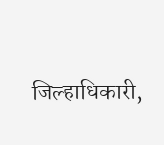जिल्हाधिकारी,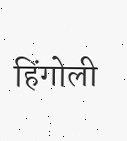हिंगोली